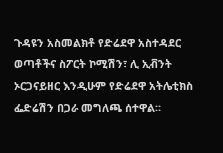ጉዳዩን አስመልክቶ የድሬደዋ አስተዳደር ወጣቶችና ስፖርት ኮሚሽን፣ ሊ ኢቭንት ኦርጋናይዘር እንዲሁም የድሬደዋ አትሌቲክስ ፌድሬሽን በጋራ መግለጫ ሰተዋል።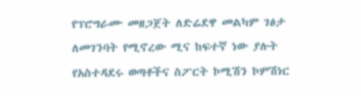የፕሮግራሙ መዘጋጀት ለድሬደዋ መልካም ገፅታ ለመገንባት የሚኖረው ሚና ከፍተኛ ነው ያሉት የአስተዳደሩ ወጣቶችና ስፖርት ኮሚሽን ኮምሽነር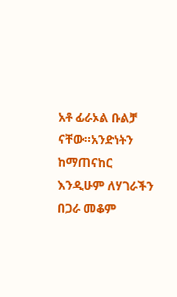አቶ ፊራኦል ቡልቻ ናቸው።አንድነትን ከማጠናከር እንዲሁም ለሃገራችን በጋራ መቆም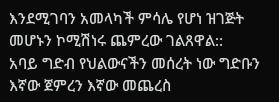እንደሚገባን አመላካች ምሳሌ የሆነ ዝገጅት መሆኑን ኮሚሽነሩ ጨምረው ገልጸዋል::
አባይ ግድብ የህልውናችን መሰረት ነው ግድቡን እኛው ጀምረን እኛው መጨረስ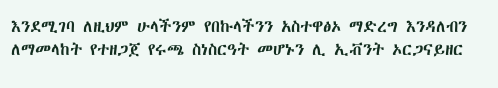እንደሚገባ ለዚህም ሁላችንም የበኩላችንን አስተዋፅኦ ማድረግ እንዳለብን ለማመላከት የተዘጋጀ የሩጫ ስነስርዓት መሆኑን ሊ ኢቭንት ኦርጋናይዘር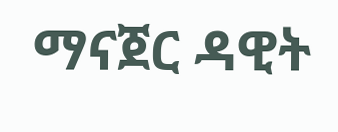ማናጀር ዳዊት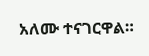አለሙ ተናገርዋል።